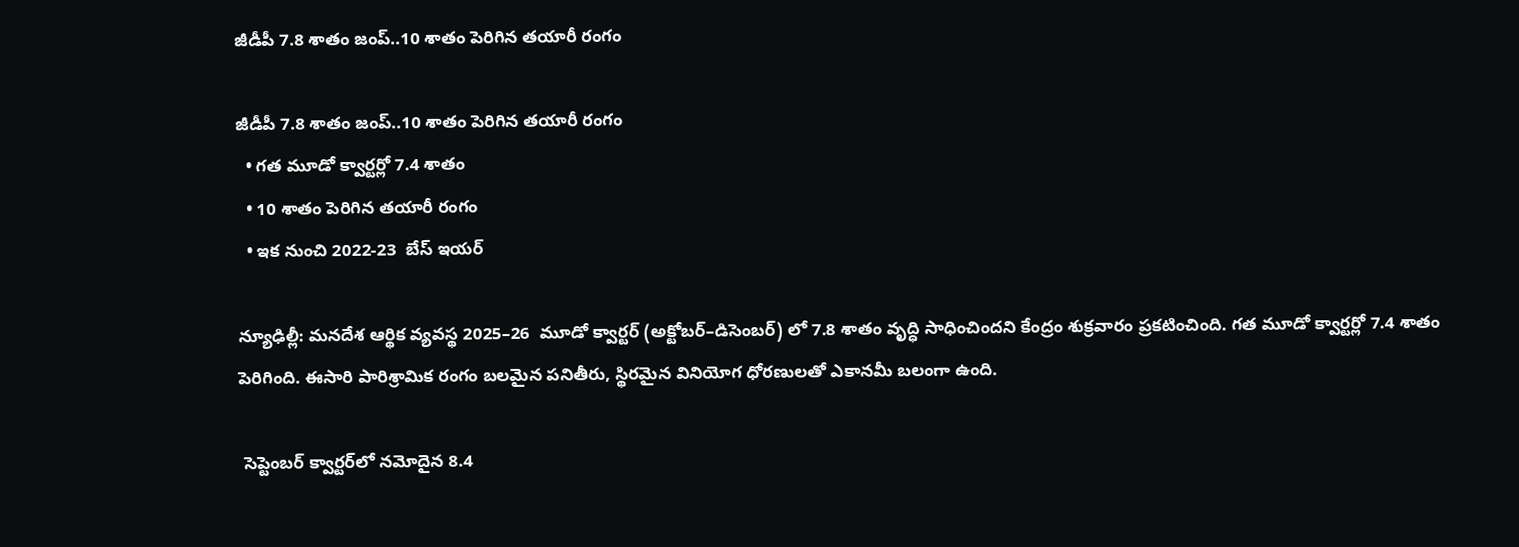జీడీపీ 7.8 శాతం జంప్..10 శాతం పెరిగిన తయారీ రంగం

జీడీపీ 7.8 శాతం జంప్..10 శాతం పెరిగిన తయారీ రంగం
  • గత మూడో క్వార్టర్లో 7.4 శాతం
  • 10 శాతం పెరిగిన తయారీ రంగం
  • ఇక నుంచి 2022-23  బేస్ ఇయర్

న్యూఢిల్లీ: మనదేశ ఆర్థిక వ్యవస్థ 2025–26  మూడో క్వార్టర్ (అక్టోబర్‌‌‌‌–డిసెంబర్‌‌‌‌) లో 7.8 శాతం వృద్ధి సాధించిందని కేంద్రం శుక్రవారం ప్రకటించింది. గత మూడో క్వార్టర్లో 7.4 శాతం పెరిగింది. ఈసారి పారిశ్రామిక రంగం బలమైన పనితీరు, స్థిరమైన వినియోగ ధోరణులతో ఎకానమీ బలంగా ఉంది.

 సెప్టెంబర్ క్వార్టర్‌‌‌‌లో నమోదైన 8.4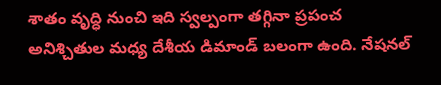శాతం వృద్ధి నుంచి ఇది స్వల్పంగా తగ్గినా ప్రపంచ అనిశ్చితుల మధ్య దేశీయ డిమాండ్ బలంగా ఉంది. నేషనల్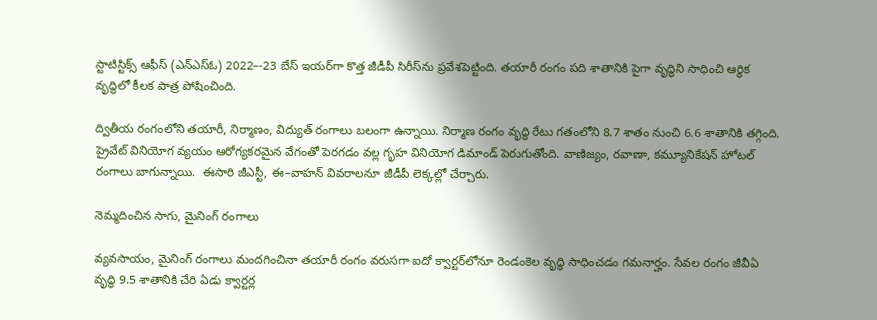స్టాటిస్టిక్స్ ఆఫీస్ (ఎన్ఎస్ఓ) 2022–-23 బేస్ ఇయర్‌‌‌‌గా కొత్త జీడీపీ సిరీస్‌‌ను ప్రవేశపెట్టింది. తయారీ రంగం పది శాతానికి పైగా వృద్ధిని సాధించి ఆర్థిక వృద్ధిలో కీలక పాత్ర పోషించింది.

ద్వితీయ రంగంలోని తయారీ, నిర్మాణం, విద్యుత్ రంగాలు బలంగా ఉన్నాయి. నిర్మాణ రంగం వృద్ధి రేటు గతంలోని 8.7 శాతం నుంచి 6.6 శాతానికి తగ్గింది. ప్రైవేట్ వినియోగ వ్యయం ఆరోగ్యకరమైన వేగంతో పెరగడం వల్ల గృహ వినియోగ డిమాండ్ పెరుగుతోంది. వాణిజ్యం, రవాణా, కమ్యూనికేషన్ హోటల్ రంగాలు బాగున్నాయి.  ఈసారి జీఎస్టీ, ఈ–వాహన్ వివరాలనూ జీడీపీ లెక్కల్లో చేర్చారు.

నెమ్మదించిన సాగు, మైనింగ్ రంగాలు

వ్యవసాయం, మైనింగ్ రంగాలు మందగించినా తయారీ రంగం వరుసగా ఐదో క్వార్టర్‌‌‌‌లోనూ రెండంకెల వృద్ధి సాధించడం గమనార్హం. సేవల రంగం జీవీఏ వృద్ధి 9.5 శాతానికి చేరి ఏడు క్వార్టర్ల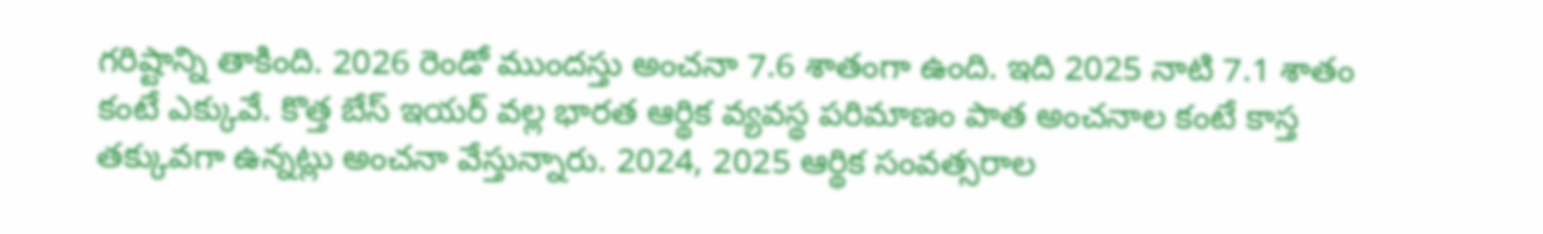గరిష్టాన్ని తాకింది. 2026 రెండో ముందస్తు అంచనా 7.6 శాతంగా ఉంది. ఇది 2025 నాటి 7.1 శాతం కంటే ఎక్కువే. కొత్త బేస్ ఇయర్ వల్ల భారత ఆర్థిక వ్యవస్థ పరిమాణం పాత అంచనాల కంటే కాస్త తక్కువగా ఉన్నట్లు అంచనా వేస్తున్నారు. 2024, 2025 ఆర్థిక సంవత్సరాల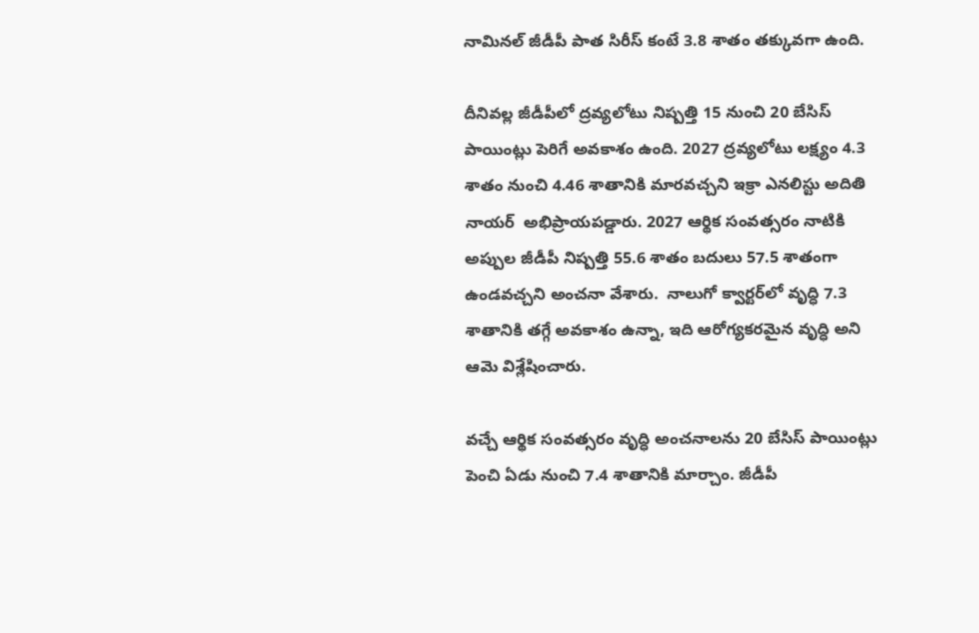నామినల్ జీడీపీ పాత సిరీస్ కంటే 3.8 శాతం తక్కువగా ఉంది.

దీనివల్ల జీడీపీలో ద్రవ్యలోటు నిష్పత్తి 15 నుంచి 20 బేసిస్ పాయింట్లు పెరిగే అవకాశం ఉంది. 2027 ద్రవ్యలోటు లక్ష్యం 4.3 శాతం నుంచి 4.46 శాతానికి మారవచ్చని ఇక్రా ఎనలిస్టు అదితి నాయర్  అభిప్రాయపడ్డారు. 2027 ఆర్థిక సంవత్సరం నాటికి అప్పుల జీడీపీ నిష్పత్తి 55.6 శాతం బదులు 57.5 శాతంగా ఉండవచ్చని అంచనా వేశారు.  నాలుగో క్వార్టర్‌‌‌‌లో వృద్ధి 7.3 శాతానికి తగ్గే అవకాశం ఉన్నా, ఇది ఆరోగ్యకరమైన వృద్ధి అని ఆమె విశ్లేషించారు.

వచ్చే ఆర్థిక సంవత్సరం వృద్ధి అంచనాలను 20 బేసిస్ పాయింట్లు పెంచి ఏడు నుంచి 7.4 శాతానికి మార్చాం. జీడీపీ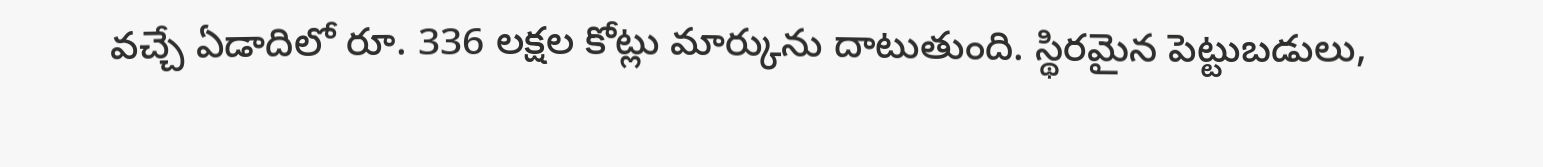వచ్చే ఏడాదిలో రూ. 336 లక్షల కోట్లు మార్కును దాటుతుంది. స్థిరమైన పెట్టుబడులు,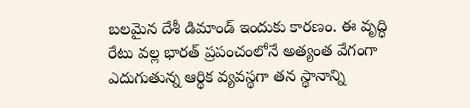బలమైన దేశీ డిమాండ్ ఇందుకు కారణం. ఈ వృద్ధి రేటు వల్ల భారత్ ప్రపంచంలోనే అత్యంత వేగంగా ఎదుగుతున్న ఆర్థిక వ్యవస్థగా తన స్థానాన్ని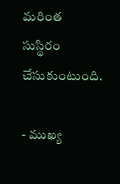మరింత సుస్థిరం చేసుకుంటుంది.

- ముఖ్య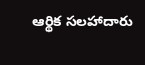ఆర్థిక సలహాదారు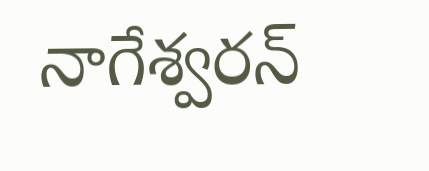నాగేశ్వరన్